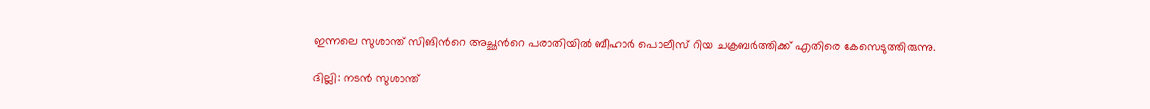ഇന്നലെ സുശാന്ത് സിങിന്‍റെ അച്ഛന്‍റെ പരാതിയില്‍ ബീഹാര്‍ പൊലീസ് റിയ ചക്രബര്‍ത്തിക്ക് എതിരെ കേസെടുത്തിരുന്നു.

ദില്ലി: നടന്‍ സുശാന്ത്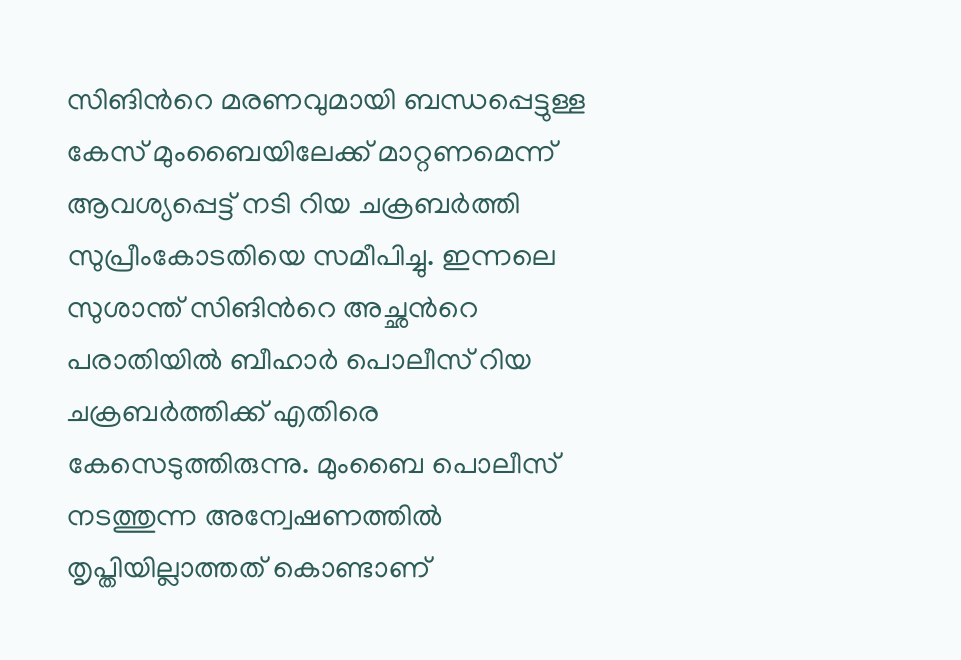സിങിന്‍റെ മരണവുമായി ബന്ധപ്പെട്ടുള്ള കേസ് മുംബൈയിലേക്ക് മാറ്റണമെന്ന് ആവശ്യപ്പെട്ട് നടി റിയ ചക്രബര്‍ത്തി സുപ്രീംകോടതിയെ സമീപിച്ചു. ഇന്നലെ സുശാന്ത് സിങിന്‍റെ അച്ഛന്‍റെ പരാതിയില്‍ ബീഹാര്‍ പൊലീസ് റിയ ചക്രബര്‍ത്തിക്ക് എതിരെ കേസെടുത്തിരുന്നു. മുംബൈ പൊലീസ് നടത്തുന്ന അന്വേഷണത്തിൽ തൃപ്തിയില്ലാത്തത് കൊണ്ടാണ്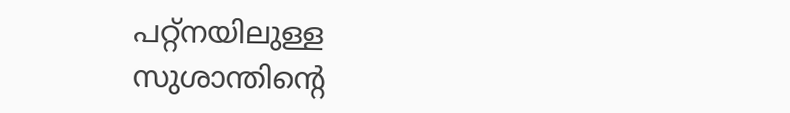പറ്റ്നയിലുള്ള സുശാന്തിന്‍റെ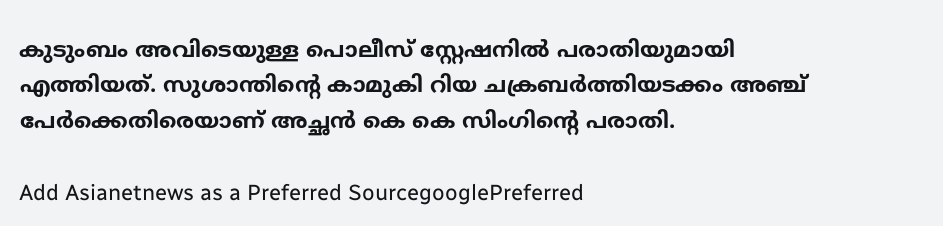കുടുംബം അവിടെയുള്ള പൊലീസ് സ്റ്റേഷനിൽ പരാതിയുമായി എത്തിയത്. സുശാന്തിന്‍റെ കാമുകി റിയ ചക്രബർത്തിയടക്കം അഞ്ച് പേർക്കെതിരെയാണ് അച്ഛൻ കെ കെ സിംഗിന്‍റെ പരാതി.

Add Asianetnews as a Preferred SourcegooglePreferred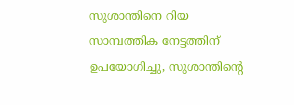സുശാന്തിനെ റിയ സാമ്പത്തിക നേട്ടത്തിന് ഉപയോഗിച്ചു, സുശാന്തിന്‍റെ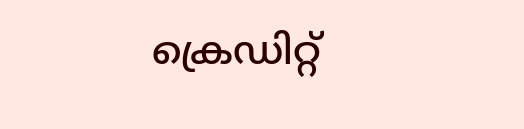ക്രെഡിറ്റ്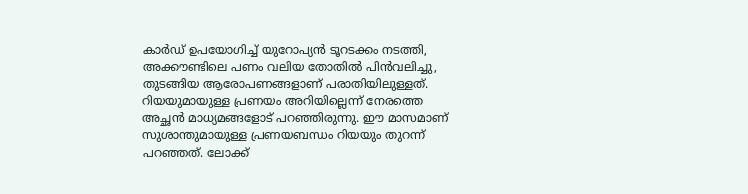കാർഡ് ഉപയോഗിച്ച് യുറോപ്യൻ ടൂറടക്കം നടത്തി, അക്കൗണ്ടിലെ പണം വലിയ തോതിൽ പിൻവലിച്ചു, തുടങ്ങിയ ആരോപണങ്ങളാണ് പരാതിയിലുള്ളത്. റിയയുമായുള്ള പ്രണയം അറിയില്ലെന്ന് നേരത്തെ അച്ഛൻ മാധ്യമങ്ങളോട് പറഞ്ഞിരുന്നു. ഈ മാസമാണ് സുശാന്തുമായുള്ള പ്രണയബന്ധം റിയയും തുറന്ന് പറഞ്ഞത്. ലോക്ക്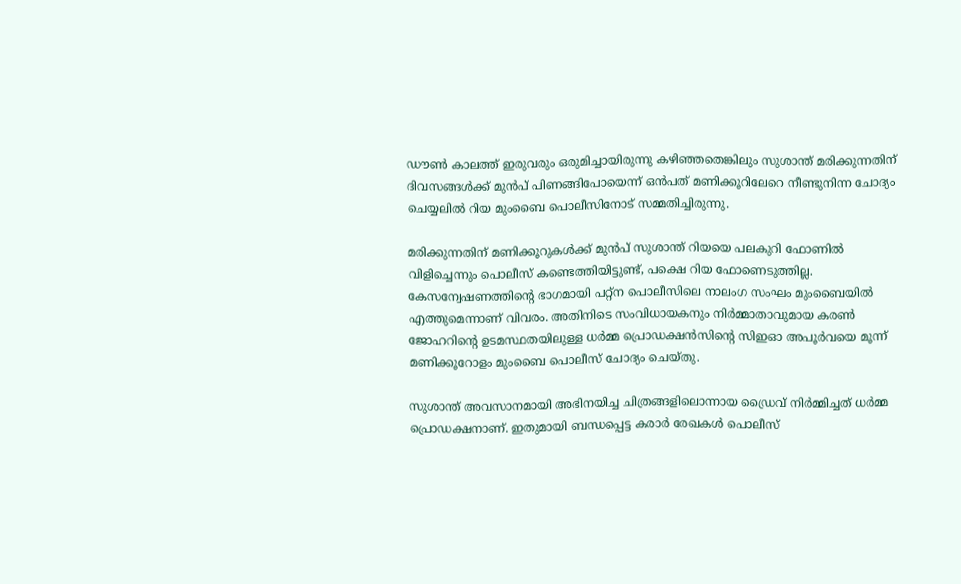ഡൗണ്‍ കാലത്ത് ഇരുവരും ഒരുമിച്ചായിരുന്നു കഴിഞ്ഞതെങ്കിലും സുശാന്ത് മരിക്കുന്നതിന് ദിവസങ്ങൾക്ക് മുൻപ് പിണങ്ങിപോയെന്ന് ഒന്‍പത് മണിക്കൂറിലേറെ നീണ്ടുനിന്ന ചോദ്യം ചെയ്യലിൽ റിയ മുംബൈ പൊലീസിനോട് സമ്മതിച്ചിരുന്നു.

മരിക്കുന്നതിന് മണിക്കൂറുകൾക്ക് മുൻപ് സുശാന്ത് റിയയെ പലകുറി ഫോണിൽ വിളിച്ചെന്നും പൊലീസ് കണ്ടെത്തിയിട്ടുണ്ട്, പക്ഷെ റിയ ഫോണെടുത്തില്ല. കേസന്വേഷണത്തിന്‍റെ ഭാഗമായി പറ്റ്ന പൊലീസിലെ നാലംഗ സംഘം മുംബൈയില്‍ എത്തുമെന്നാണ് വിവരം. അതിനിടെ സംവിധായകനും നിർമ്മാതാവുമായ കരൺ ജോഹറിന്‍റെ ഉടമസ്ഥതയിലുള്ള ധർമ്മ പ്രൊഡക്ഷൻസിന്‍റെ സിഇഓ അപൂർവയെ മൂന്ന് മണിക്കൂറോളം മുംബൈ പൊലീസ് ചോദ്യം ചെയ്തു.

സുശാന്ത് അവസാനമായി അഭിനയിച്ച ചിത്രങ്ങളിലൊന്നായ ഡ്രൈവ് നിർമ്മിച്ചത് ധർമ്മ പ്രൊഡക്ഷനാണ്. ഇതുമായി ബന്ധപ്പെട്ട കരാർ രേഖകൾ പൊലീസ്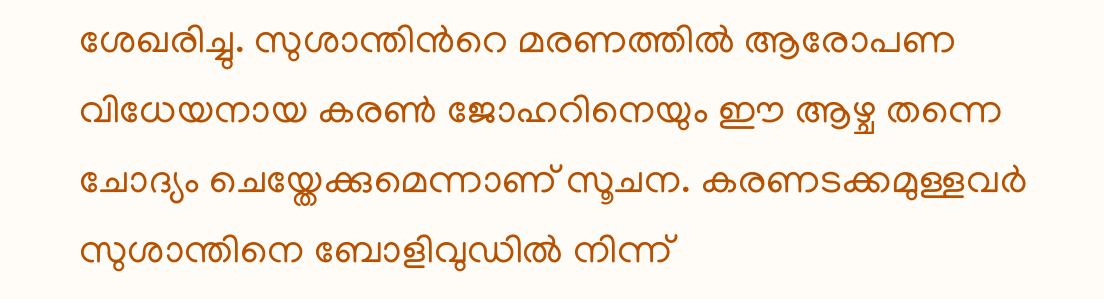ശേഖരിച്ചു. സുശാന്തിന്‍റെ മരണത്തിൽ ആരോപണ വിധേയനായ കരൺ ജോഹറിനെയും ഈ ആഴ്ച തന്നെ ചോദ്യം ചെയ്തേക്കുമെന്നാണ് സൂചന. കരണടക്കമുള്ളവർ സുശാന്തിനെ ബോളിവുഡിൽ നിന്ന്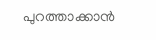പുറത്താക്കാൻ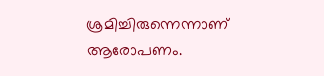ശ്രമിച്ചിരുന്നെന്നാണ് ആരോപണം.